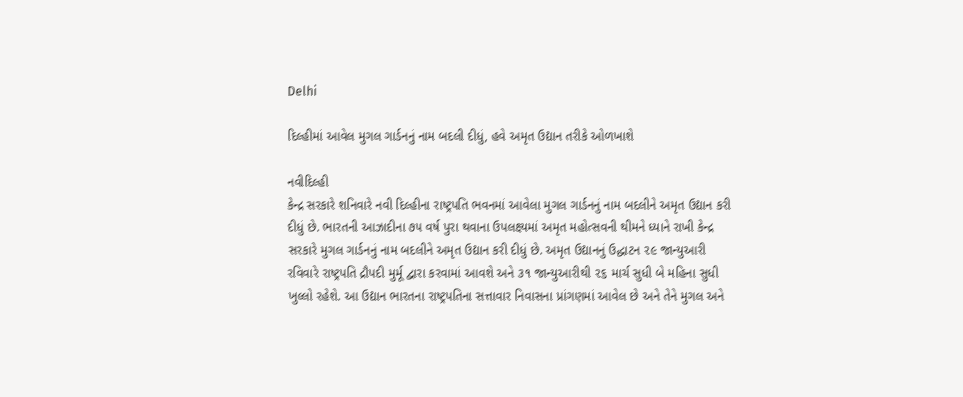Delhi

દિલ્હીમાં આવેલ મુગલ ગાર્ડનનું નામ બદલી દીધું, હવે અમૃત ઉદ્યાન તરીકે ઓળખાશે

નવીદિલ્હી
કેન્દ્ર સરકારે શનિવારે નવી દિલ્હીના રાષ્ટ્રપતિ ભવનમાં આવેલા મુગલ ગાર્ડનનું નામ બદલીને અમૃત ઉદ્યાન કરી દીધું છે. ભારતની આઝાદીના ૭૫ વર્ષ પુરા થવાના ઉપલક્ષ્યમાં અમૃત મહોત્સવની થીમને ધ્યાને રાખી કેન્દ્ર સરકારે મુગલ ગાર્ડનનું નામ બદલીને અમૃત ઉદ્યાન કરી દીધું છે. અમૃત ઉદ્યાનનું ઉદ્ધાટન ૨૯ જાન્યુઆરી રવિવારે રાષ્ટ્રપતિ દ્રૌપદી મુર્મૂ દ્વારા કરવામાં આવશે અને ૩૧ જાન્યુઆરીથી ૨૬ માર્ચ સુધી બે મહિના સુધી ખુલ્લો રહેશે. આ ઉદ્યાન ભારતના રાષ્ટ્રપતિના સત્તાવાર નિવાસના પ્રાંગણમાં આવેલ છે અને તેને મુગલ અને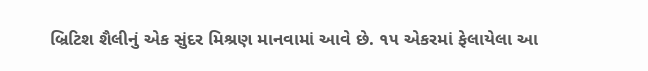બ્રિટિશ શૈલીનું એક સુંદર મિશ્રણ માનવામાં આવે છે. ૧૫ એકરમાં ફેલાયેલા આ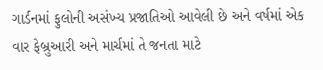ગાર્ડનમાં ફુલોની અસંખ્ય પ્રજાતિઓ આવેલી છે અને વર્ષમાં એક વાર ફેબ્રુઆરી અને માર્ચમાં તે જનતા માટે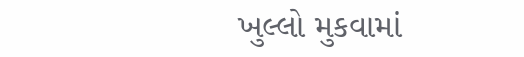ખુલ્લો મુકવામાં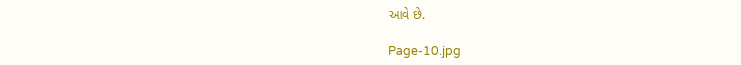આવે છે.

Page-10.jpg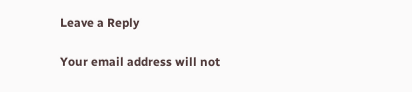Leave a Reply

Your email address will not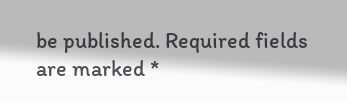be published. Required fields are marked *